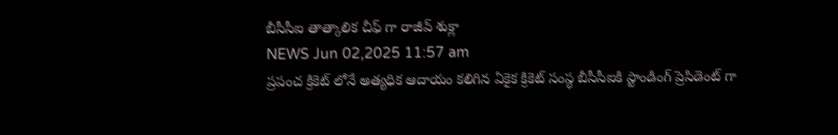బీసీసీఐ తాత్కాలిక చీఫ్ గా రాజీవ్ శుక్లా
NEWS Jun 02,2025 11:57 am
ప్రపంచ క్రికెట్ లోనే అత్యధిక ఆదాయం కలిగిన ఏకైక క్రికెట్ సంస్థ బీసీసీఐకి స్టాండింగ్ ప్రెసిడెంట్ గా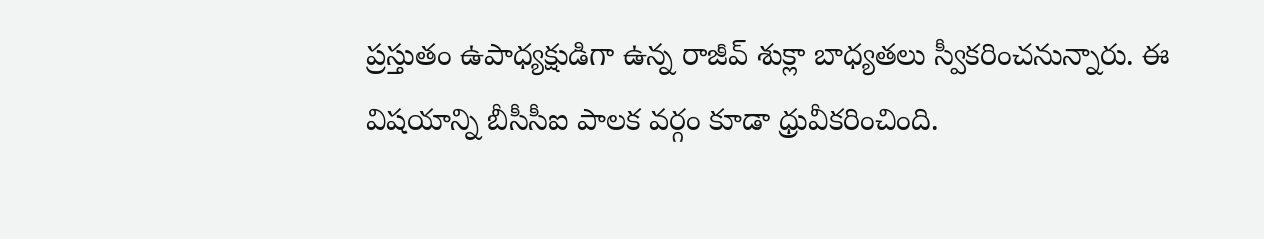ప్రస్తుతం ఉపాధ్యక్షుడిగా ఉన్న రాజీవ్ శుక్లా బాధ్యతలు స్వీకరించనున్నారు. ఈ విషయాన్ని బీసీసీఐ పాలక వర్గం కూడా ధ్రువీకరించింది.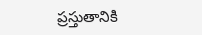ప్రస్తుతానికి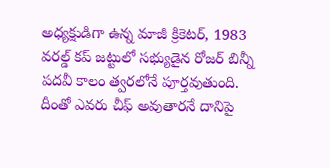అధ్యక్షుడిగా ఉన్న మాజీ క్రికెటర్, 1983 వరల్డ్ కప్ జట్టులో సభ్యుడైన రోజర్ బిన్నీ పదవీ కాలం త్వరలోనే పూర్తవుతుంది. దీంతో ఎవరు చీఫ్ అవుతారనే దానిపై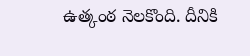ఉత్కంఠ నెలకొంది. దీనికి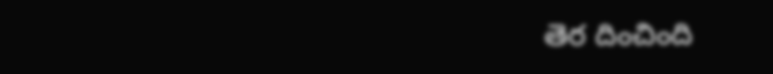తెర దించింది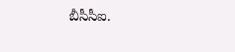బీసీసీఐ.